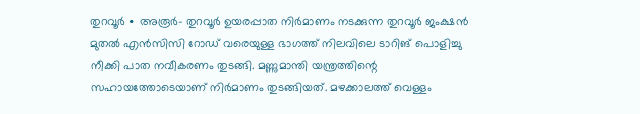തുറവൂർ ∙ അരൂർ– തുറവൂർ ഉയരപ്പാത നിർമാണം നടക്കുന്ന തുറവൂർ ജംക്ഷൻ മുതൽ എൻസിസി റോഡ് വരെയുള്ള ഭാഗത്ത് നിലവിലെ ടാറിങ് പൊളിച്ചു നീക്കി പാത നവീകരണം തുടങ്ങി. മണ്ണുമാന്തി യന്ത്രത്തിന്റെ സഹായത്തോടെയാണ് നിർമാണം തുടങ്ങിയത്. മഴക്കാലത്ത് വെള്ളം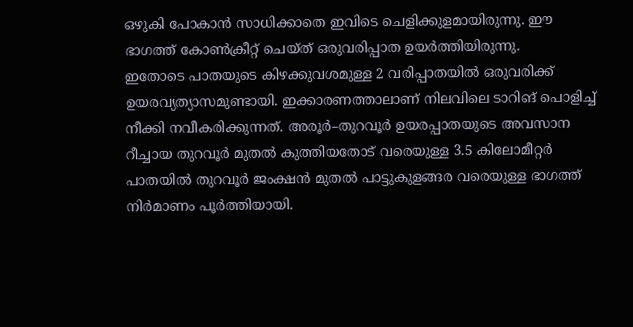ഒഴുകി പോകാൻ സാധിക്കാതെ ഇവിടെ ചെളിക്കുളമായിരുന്നു. ഈ ഭാഗത്ത് കോൺക്രീറ്റ് ചെയ്ത് ഒരുവരിപ്പാത ഉയർത്തിയിരുന്നു.
ഇതോടെ പാതയുടെ കിഴക്കുവശമുള്ള 2 വരിപ്പാതയിൽ ഒരുവരിക്ക് ഉയരവ്യത്യാസമുണ്ടായി. ഇക്കാരണത്താലാണ് നിലവിലെ ടാറിങ് പൊളിച്ച് നീക്കി നവീകരിക്കുന്നത്. അരൂർ–തുറവൂർ ഉയരപ്പാതയുടെ അവസാന റീച്ചായ തുറവൂർ മുതൽ കുത്തിയതോട് വരെയുള്ള 3.5 കിലോമീറ്റർ പാതയിൽ തുറവൂർ ജംക്ഷൻ മുതൽ പാട്ടുകുളങ്ങര വരെയുള്ള ഭാഗത്ത് നിർമാണം പൂർത്തിയായി.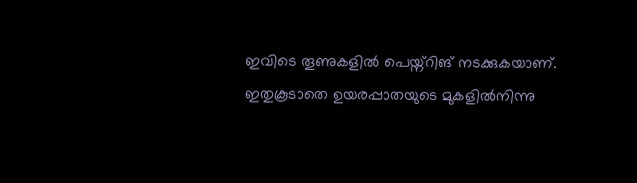ഇവിടെ തൂണുകളിൽ പെയ്ന്റിങ് നടക്കുകയാണ്. ഇതുകൂടാതെ ഉയരപ്പാതയുടെ മുകളിൽനിന്നു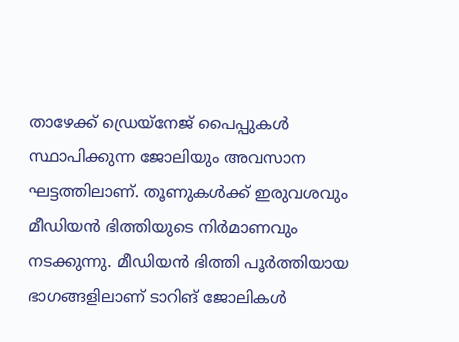താഴേക്ക് ഡ്രെയ്നേജ് പൈപ്പുകൾ സ്ഥാപിക്കുന്ന ജോലിയും അവസാന ഘട്ടത്തിലാണ്. തൂണുകൾക്ക് ഇരുവശവും മീഡിയൻ ഭിത്തിയുടെ നിർമാണവും നടക്കുന്നു. മീഡിയൻ ഭിത്തി പൂർത്തിയായ ഭാഗങ്ങളിലാണ് ടാറിങ് ജോലികൾ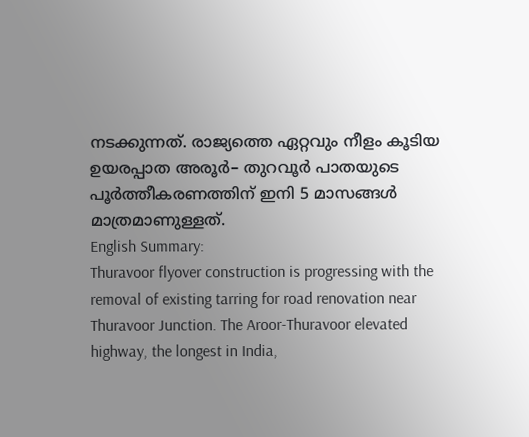നടക്കുന്നത്. രാജ്യത്തെ ഏറ്റവും നീളം കൂടിയ ഉയരപ്പാത അരൂർ– തുറവൂർ പാതയുടെ പൂർത്തീകരണത്തിന് ഇനി 5 മാസങ്ങൾ മാത്രമാണുള്ളത്.
English Summary:
Thuravoor flyover construction is progressing with the removal of existing tarring for road renovation near Thuravoor Junction. The Aroor-Thuravoor elevated highway, the longest in India,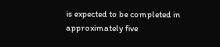is expected to be completed in approximately five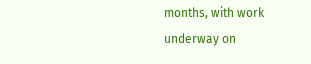months, with work underway on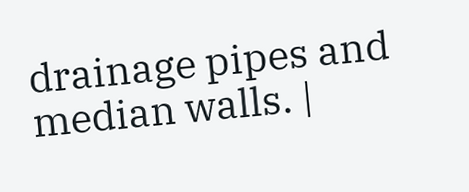drainage pipes and median walls. |